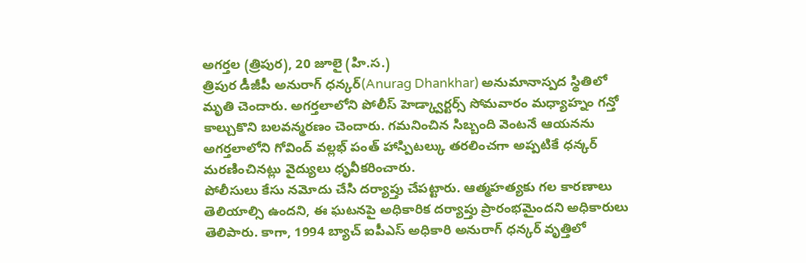అగర్తల (త్రిపుర), 20 జూలై (హి.స.)
త్రిపుర డీజీపీ అనురాగ్ ధన్కర్(Anurag Dhankhar) అనుమానాస్పద స్థితిలో మృతి చెందారు. అగర్తలాలోని పోలీస్ హెడ్క్వార్టర్స్ సోమవారం మధ్యాహ్నం గన్తో కాల్చుకొని బలవన్మరణం చెందారు. గమనించిన సిబ్బంది వెంటనే ఆయనను అగర్తలాలోని గోవింద్ వల్లభ్ పంత్ హాస్పిటల్కు తరలించగా అప్పటికే ధన్కర్ మరణించినట్లు వైద్యులు ధృవీకరించారు.
పోలీసులు కేసు నమోదు చేసి దర్యాప్తు చేపట్టారు. ఆత్మహత్యకు గల కారణాలు తెలియాల్సి ఉందని, ఈ ఘటనపై అధికారిక దర్యాప్తు ప్రారంభమైందని అధికారులు తెలిపారు. కాగా, 1994 బ్యాచ్ ఐపీఎస్ అధికారి అనురాగ్ ధన్కర్ వృత్తిలో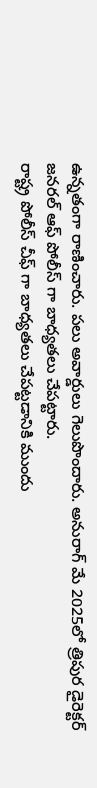ఉన్నతంగా రాణించారు. పలు అవార్డులు గెలుపొందారు. అనురాగ్ మే 2025లో త్రిపుర డైరెక్టర్ జనరల్ ఆఫ్ పోలీస్ గా బాధ్యతలు చేపట్టారు.
రాష్ట్ర పోలీస్ చీఫ్ గా బాధ్యతలు చేపట్టడానికి ముందు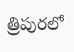త్రిపురలో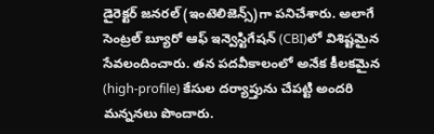డైరెక్టర్ జనరల్ (ఇంటెలిజెన్స్)గా పనిచేశారు. అలాగే సెంట్రల్ బ్యూరో ఆఫ్ ఇన్వెస్టిగేషన్ (CBI)లో విశిష్టమైన సేవలందించారు. తన పదవీకాలంలో అనేక కీలకమైన (high-profile) కేసుల దర్యాప్తును చేపట్టి అందరి మన్ననలు పొందారు.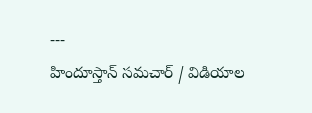---
హిందూస్తాన్ సమచార్ / విడియాల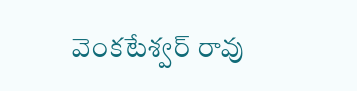వెంకటేశ్వర్ రావు